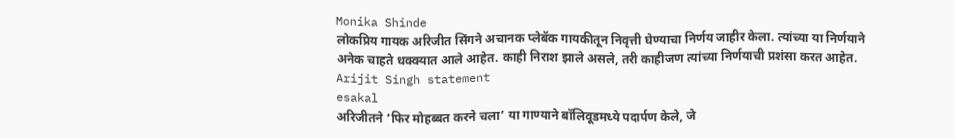Monika Shinde
लोकप्रिय गायक अरिजीत सिंगने अचानक प्लेबॅक गायकीतून निवृत्ती घेण्याचा निर्णय जाहीर केला. त्यांच्या या निर्णयाने अनेक चाहते धक्क्यात आले आहेत. काही निराश झाले असले, तरी काहीजण त्यांच्या निर्णयाची प्रशंसा करत आहेत.
Arijit Singh statement
esakal
अरिजीतने ‘फिर मोहब्बत करने चला’ या गाण्याने बॉलिवूडमध्ये पदार्पण केले, जे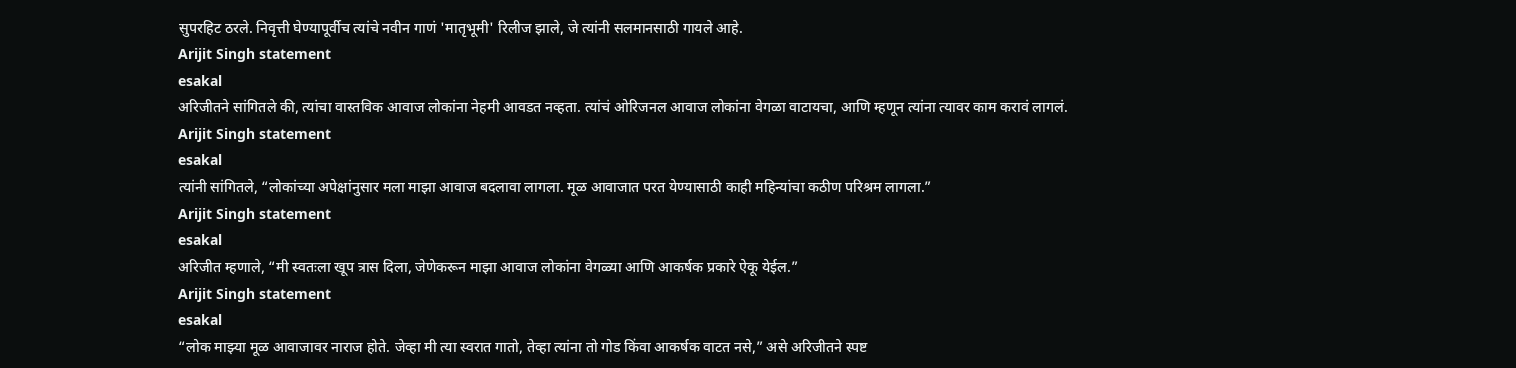सुपरहिट ठरले. निवृत्ती घेण्यापूर्वीच त्यांचे नवीन गाणं 'मातृभूमी' रिलीज झाले, जे त्यांनी सलमानसाठी गायले आहे.
Arijit Singh statement
esakal
अरिजीतने सांगितले की, त्यांचा वास्तविक आवाज लोकांना नेहमी आवडत नव्हता. त्यांचं ओरिजनल आवाज लोकांना वेगळा वाटायचा, आणि म्हणून त्यांना त्यावर काम करावं लागलं.
Arijit Singh statement
esakal
त्यांनी सांगितले, “लोकांच्या अपेक्षांनुसार मला माझा आवाज बदलावा लागला. मूळ आवाजात परत येण्यासाठी काही महिन्यांचा कठीण परिश्रम लागला.”
Arijit Singh statement
esakal
अरिजीत म्हणाले, “मी स्वतःला खूप त्रास दिला, जेणेकरून माझा आवाज लोकांना वेगळ्या आणि आकर्षक प्रकारे ऐकू येईल.”
Arijit Singh statement
esakal
“लोक माझ्या मूळ आवाजावर नाराज होते. जेव्हा मी त्या स्वरात गातो, तेव्हा त्यांना तो गोड किंवा आकर्षक वाटत नसे,” असे अरिजीतने स्पष्ट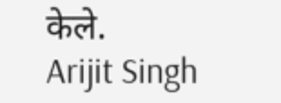केले.
Arijit Singh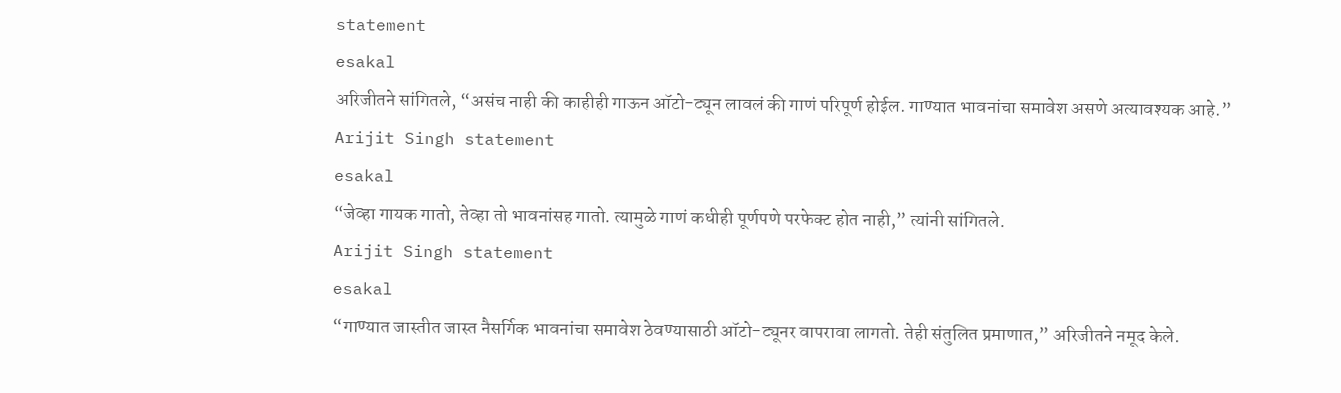statement
esakal
अरिजीतने सांगितले, “असंच नाही की काहीही गाऊन ऑटो-ट्यून लावलं की गाणं परिपूर्ण होईल. गाण्यात भावनांचा समावेश असणे अत्यावश्यक आहे.”
Arijit Singh statement
esakal
“जेव्हा गायक गातो, तेव्हा तो भावनांसह गातो. त्यामुळे गाणं कधीही पूर्णपणे परफेक्ट होत नाही,” त्यांनी सांगितले.
Arijit Singh statement
esakal
“गाण्यात जास्तीत जास्त नैसर्गिक भावनांचा समावेश ठेवण्यासाठी ऑटो-ट्यूनर वापरावा लागतो. तेही संतुलित प्रमाणात,” अरिजीतने नमूद केले.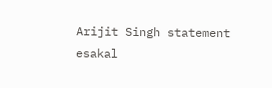Arijit Singh statement
esakal